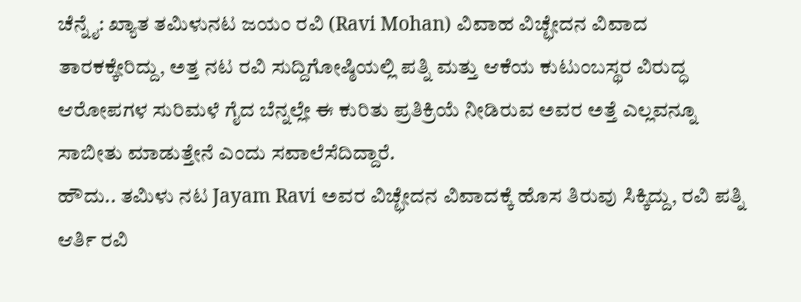ಚೆನ್ನೈ: ಖ್ಯಾತ ತಮಿಳುನಟ ಜಯಂ ರವಿ (Ravi Mohan) ವಿವಾಹ ವಿಚ್ಛೇದನ ವಿವಾದ ತಾರಕಕ್ಕೇರಿದ್ದು, ಅತ್ತ ನಟ ರವಿ ಸುದ್ದಿಗೋಷ್ಠಿಯಲ್ಲಿ ಪತ್ನಿ ಮತ್ತು ಆಕೆಯ ಕುಟುಂಬಸ್ಥರ ವಿರುದ್ಧ ಆರೋಪಗಳ ಸುರಿಮಳೆ ಗೈದ ಬೆನ್ನಲ್ಲೇ ಈ ಕುರಿತು ಪ್ರತಿಕ್ರಿಯೆ ನೀಡಿರುವ ಅವರ ಅತ್ತೆ ಎಲ್ಲವನ್ನೂ ಸಾಬೀತು ಮಾಡುತ್ತೇನೆ ಎಂದು ಸವಾಲೆಸೆದಿದ್ದಾರೆ.
ಹೌದು.. ತಮಿಳು ನಟ Jayam Ravi ಅವರ ವಿಚ್ಛೇದನ ವಿವಾದಕ್ಕೆ ಹೊಸ ತಿರುವು ಸಿಕ್ಕಿದ್ದು, ರವಿ ಪತ್ನಿ ಆರ್ತಿ ರವಿ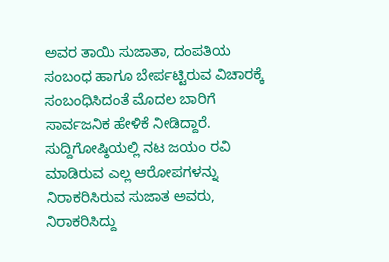ಅವರ ತಾಯಿ ಸುಜಾತಾ, ದಂಪತಿಯ ಸಂಬಂಧ ಹಾಗೂ ಬೇರ್ಪಟ್ಟಿರುವ ವಿಚಾರಕ್ಕೆ ಸಂಬಂಧಿಸಿದಂತೆ ಮೊದಲ ಬಾರಿಗೆ ಸಾರ್ವಜನಿಕ ಹೇಳಿಕೆ ನೀಡಿದ್ದಾರೆ.
ಸುದ್ದಿಗೋಷ್ಠಿಯಲ್ಲಿ ನಟ ಜಯಂ ರವಿ ಮಾಡಿರುವ ಎಲ್ಲ ಆರೋಪಗಳನ್ನು ನಿರಾಕರಿಸಿರುವ ಸುಜಾತ ಅವರು, ನಿರಾಕರಿಸಿದ್ದು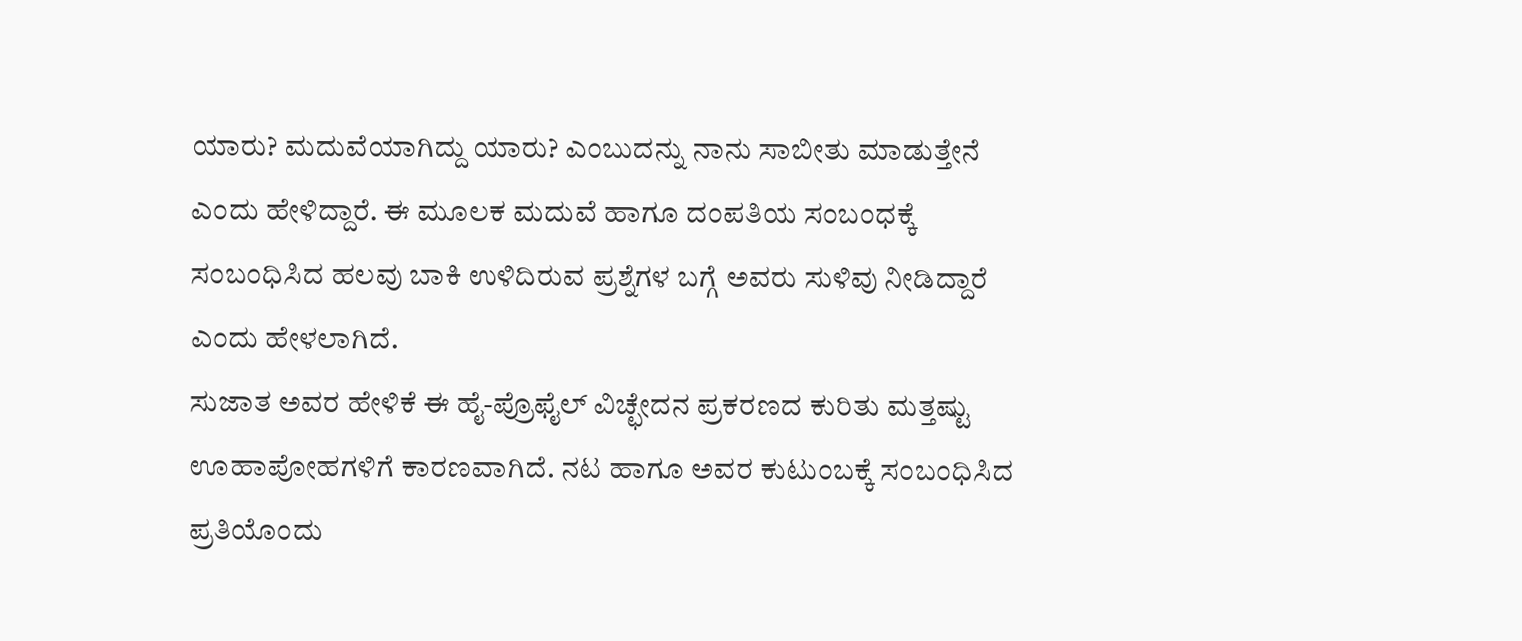ಯಾರು? ಮದುವೆಯಾಗಿದ್ದು ಯಾರು? ಎಂಬುದನ್ನು ನಾನು ಸಾಬೀತು ಮಾಡುತ್ತೇನೆ ಎಂದು ಹೇಳಿದ್ದಾರೆ. ಈ ಮೂಲಕ ಮದುವೆ ಹಾಗೂ ದಂಪತಿಯ ಸಂಬಂಧಕ್ಕೆ ಸಂಬಂಧಿಸಿದ ಹಲವು ಬಾಕಿ ಉಳಿದಿರುವ ಪ್ರಶ್ನೆಗಳ ಬಗ್ಗೆ ಅವರು ಸುಳಿವು ನೀಡಿದ್ದಾರೆ ಎಂದು ಹೇಳಲಾಗಿದೆ.
ಸುಜಾತ ಅವರ ಹೇಳಿಕೆ ಈ ಹೈ-ಪ್ರೊಫೈಲ್ ವಿಚ್ಛೇದನ ಪ್ರಕರಣದ ಕುರಿತು ಮತ್ತಷ್ಟು ಊಹಾಪೋಹಗಳಿಗೆ ಕಾರಣವಾಗಿದೆ. ನಟ ಹಾಗೂ ಅವರ ಕುಟುಂಬಕ್ಕೆ ಸಂಬಂಧಿಸಿದ ಪ್ರತಿಯೊಂದು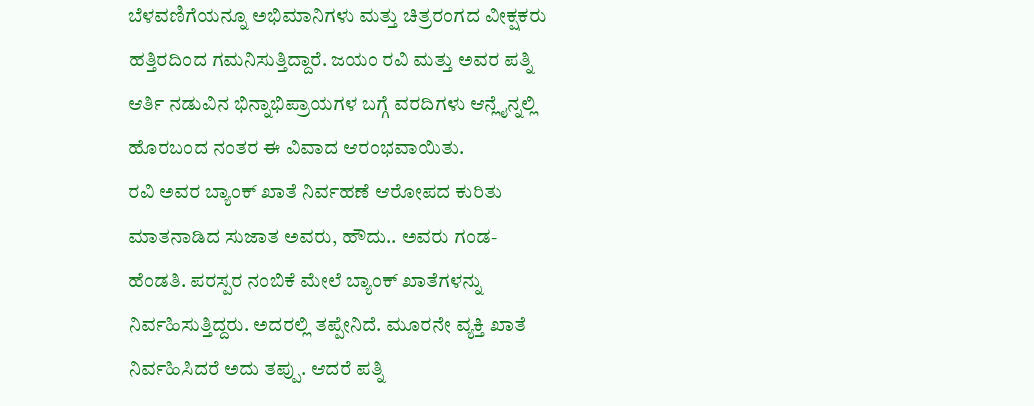ಬೆಳವಣಿಗೆಯನ್ನೂ ಅಭಿಮಾನಿಗಳು ಮತ್ತು ಚಿತ್ರರಂಗದ ವೀಕ್ಷಕರು ಹತ್ತಿರದಿಂದ ಗಮನಿಸುತ್ತಿದ್ದಾರೆ. ಜಯಂ ರವಿ ಮತ್ತು ಅವರ ಪತ್ನಿ ಆರ್ತಿ ನಡುವಿನ ಭಿನ್ನಾಭಿಪ್ರಾಯಗಳ ಬಗ್ಗೆ ವರದಿಗಳು ಆನ್ಲೈನ್ನಲ್ಲಿ ಹೊರಬಂದ ನಂತರ ಈ ವಿವಾದ ಆರಂಭವಾಯಿತು.
ರವಿ ಅವರ ಬ್ಯಾಂಕ್ ಖಾತೆ ನಿರ್ವಹಣೆ ಆರೋಪದ ಕುರಿತು ಮಾತನಾಡಿದ ಸುಜಾತ ಅವರು, ಹೌದು.. ಅವರು ಗಂಡ-ಹೆಂಡತಿ. ಪರಸ್ಪರ ನಂಬಿಕೆ ಮೇಲೆ ಬ್ಯಾಂಕ್ ಖಾತೆಗಳನ್ನು ನಿರ್ವಹಿಸುತ್ತಿದ್ದರು. ಅದರಲ್ಲಿ ತಪ್ಪೇನಿದೆ. ಮೂರನೇ ವ್ಯಕ್ತಿ ಖಾತೆ ನಿರ್ವಹಿಸಿದರೆ ಅದು ತಪ್ಪು. ಆದರೆ ಪತ್ನಿ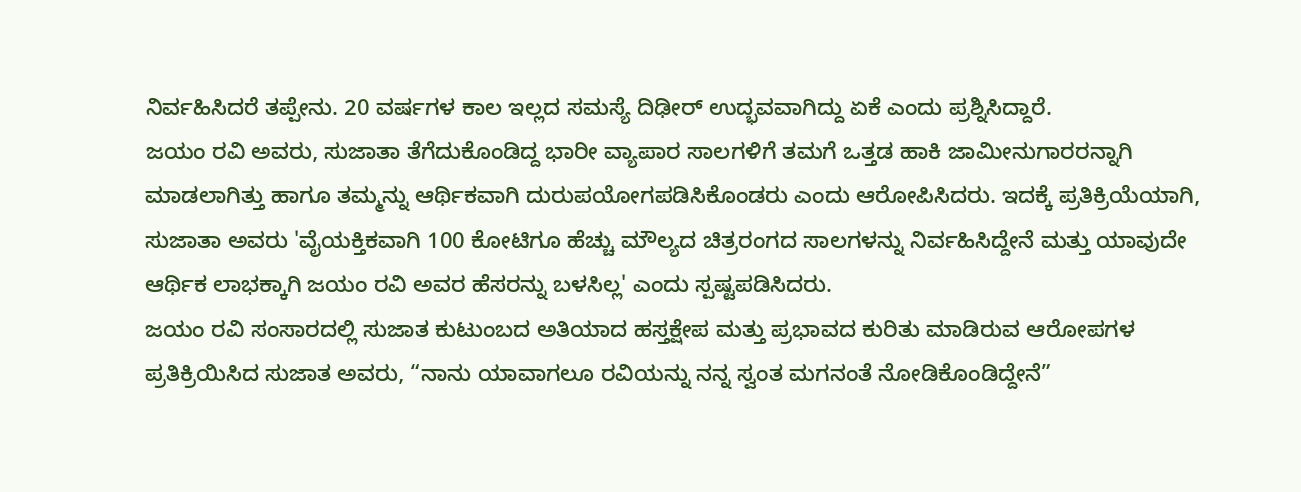ನಿರ್ವಹಿಸಿದರೆ ತಪ್ಪೇನು. 20 ವರ್ಷಗಳ ಕಾಲ ಇಲ್ಲದ ಸಮಸ್ಯೆ ದಿಢೀರ್ ಉದ್ಭವವಾಗಿದ್ದು ಏಕೆ ಎಂದು ಪ್ರಶ್ನಿಸಿದ್ದಾರೆ.
ಜಯಂ ರವಿ ಅವರು, ಸುಜಾತಾ ತೆಗೆದುಕೊಂಡಿದ್ದ ಭಾರೀ ವ್ಯಾಪಾರ ಸಾಲಗಳಿಗೆ ತಮಗೆ ಒತ್ತಡ ಹಾಕಿ ಜಾಮೀನುಗಾರರನ್ನಾಗಿ ಮಾಡಲಾಗಿತ್ತು ಹಾಗೂ ತಮ್ಮನ್ನು ಆರ್ಥಿಕವಾಗಿ ದುರುಪಯೋಗಪಡಿಸಿಕೊಂಡರು ಎಂದು ಆರೋಪಿಸಿದರು. ಇದಕ್ಕೆ ಪ್ರತಿಕ್ರಿಯೆಯಾಗಿ, ಸುಜಾತಾ ಅವರು 'ವೈಯಕ್ತಿಕವಾಗಿ 100 ಕೋಟಿಗೂ ಹೆಚ್ಚು ಮೌಲ್ಯದ ಚಿತ್ರರಂಗದ ಸಾಲಗಳನ್ನು ನಿರ್ವಹಿಸಿದ್ದೇನೆ ಮತ್ತು ಯಾವುದೇ ಆರ್ಥಿಕ ಲಾಭಕ್ಕಾಗಿ ಜಯಂ ರವಿ ಅವರ ಹೆಸರನ್ನು ಬಳಸಿಲ್ಲ' ಎಂದು ಸ್ಪಷ್ಟಪಡಿಸಿದರು.
ಜಯಂ ರವಿ ಸಂಸಾರದಲ್ಲಿ ಸುಜಾತ ಕುಟುಂಬದ ಅತಿಯಾದ ಹಸ್ತಕ್ಷೇಪ ಮತ್ತು ಪ್ರಭಾವದ ಕುರಿತು ಮಾಡಿರುವ ಆರೋಪಗಳ ಪ್ರತಿಕ್ರಿಯಿಸಿದ ಸುಜಾತ ಅವರು, “ನಾನು ಯಾವಾಗಲೂ ರವಿಯನ್ನು ನನ್ನ ಸ್ವಂತ ಮಗನಂತೆ ನೋಡಿಕೊಂಡಿದ್ದೇನೆ”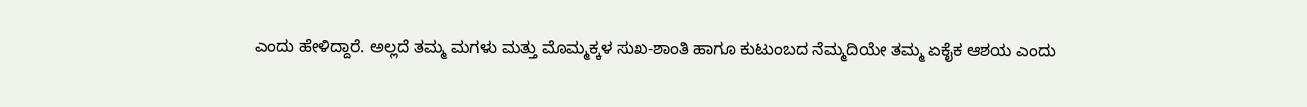ಎಂದು ಹೇಳಿದ್ದಾರೆ. ಅಲ್ಲದೆ ತಮ್ಮ ಮಗಳು ಮತ್ತು ಮೊಮ್ಮಕ್ಕಳ ಸುಖ-ಶಾಂತಿ ಹಾಗೂ ಕುಟುಂಬದ ನೆಮ್ಮದಿಯೇ ತಮ್ಮ ಏಕೈಕ ಆಶಯ ಎಂದು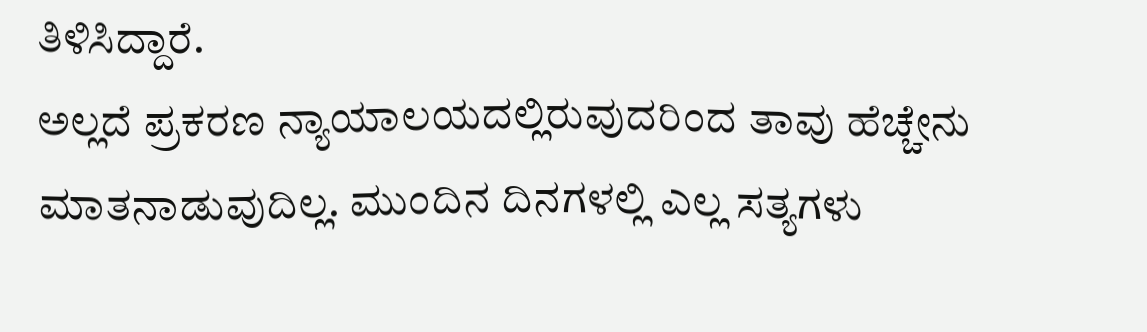ತಿಳಿಸಿದ್ದಾರೆ.
ಅಲ್ಲದೆ ಪ್ರಕರಣ ನ್ಯಾಯಾಲಯದಲ್ಲಿರುವುದರಿಂದ ತಾವು ಹೆಚ್ಚೇನು ಮಾತನಾಡುವುದಿಲ್ಲ. ಮುಂದಿನ ದಿನಗಳಲ್ಲಿ ಎಲ್ಲ ಸತ್ಯಗಳು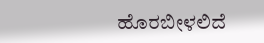ಹೊರಬೀಳಲಿದೆ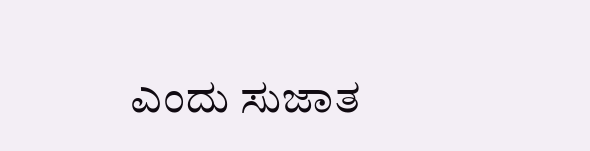ಎಂದು ಸುಜಾತ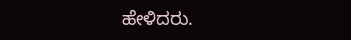ಹೇಳಿದರು.